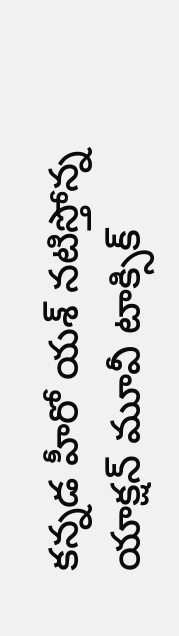కన్నడ హీరో యశ్ నటిస్తోన్న యాక్షన్ మూవీ టాక్సిక్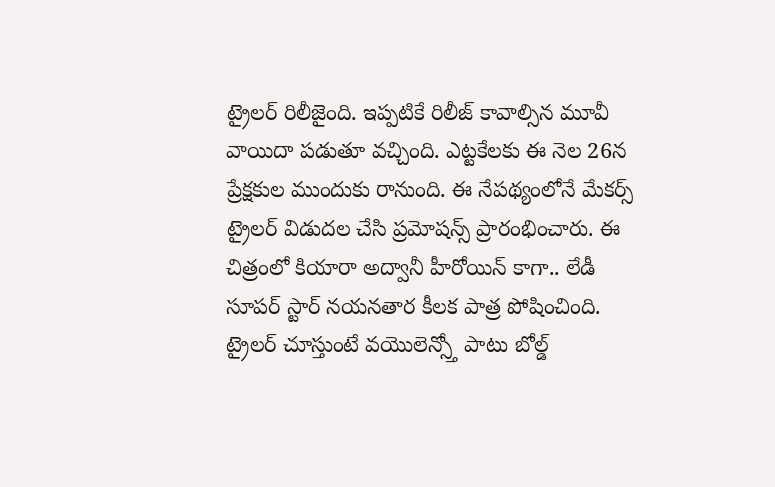ట్రైలర్ రిలీజైంది. ఇప్పటికే రిలీజ్ కావాల్సిన మూవీ వాయిదా పడుతూ వచ్చింది. ఎట్టకేలకు ఈ నెల 26న ప్రేక్షకుల ముందుకు రానుంది. ఈ నేపథ్యంలోనే మేకర్స్ ట్రైలర్ విడుదల చేసి ప్రమోషన్స్ ప్రారంభించారు. ఈ చిత్రంలో కియారా అద్వానీ హీరోయిన్ కాగా.. లేడీ సూపర్ స్టార్ నయనతార కీలక పాత్ర పోషించింది. ట్రైలర్ చూస్తుంటే వయొలెన్స్తో పాటు బోల్డ్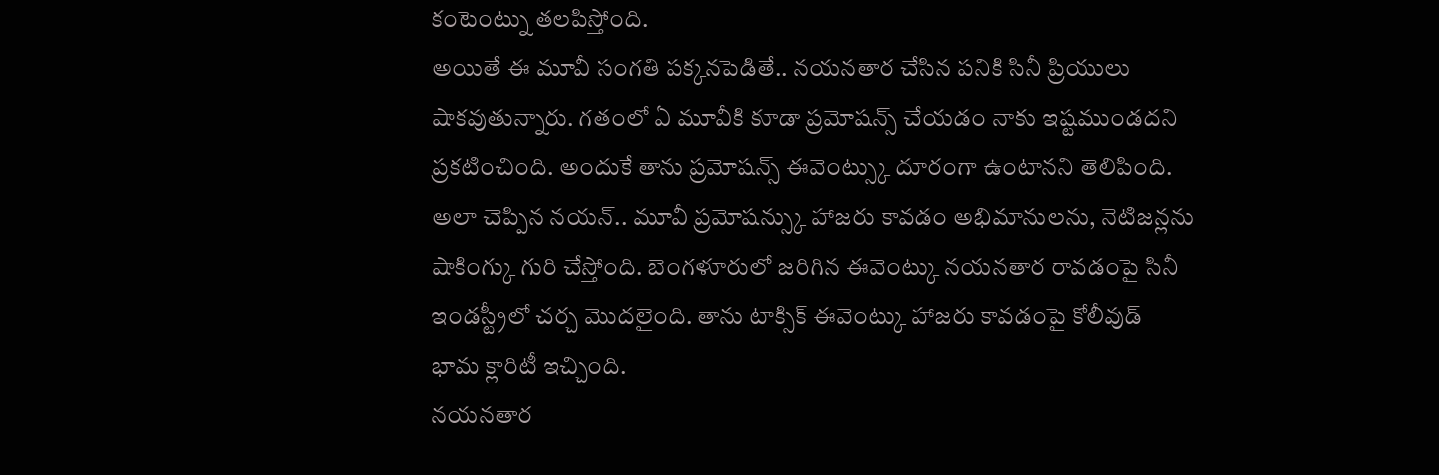కంటెంట్ను తలపిస్తోంది.
అయితే ఈ మూవీ సంగతి పక్కనపెడితే.. నయనతార చేసిన పనికి సినీ ప్రియులు షాకవుతున్నారు. గతంలో ఏ మూవీకి కూడా ప్రమోషన్స్ చేయడం నాకు ఇష్టముండదని ప్రకటించింది. అందుకే తాను ప్రమోషన్స్ ఈవెంట్స్కు దూరంగా ఉంటానని తెలిపింది. అలా చెప్పిన నయన్.. మూవీ ప్రమోషన్స్కు హాజరు కావడం అభిమానులను, నెటిజన్లను షాకింగ్కు గురి చేస్తోంది. బెంగళూరులో జరిగిన ఈవెంట్కు నయనతార రావడంపై సినీ ఇండస్ట్రీలో చర్చ మొదలైంది. తాను టాక్సిక్ ఈవెంట్కు హాజరు కావడంపై కోలీవుడ్ భామ క్లారిటీ ఇచ్చింది.
నయనతార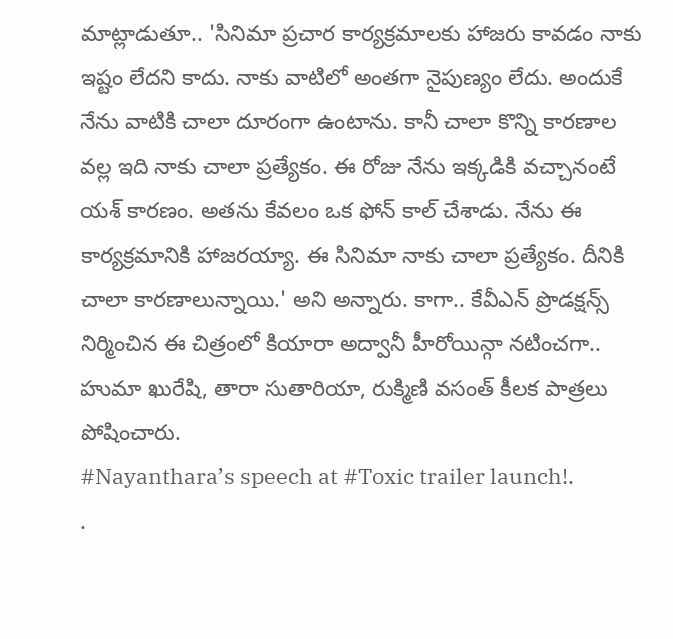మాట్లాడుతూ.. 'సినిమా ప్రచార కార్యక్రమాలకు హాజరు కావడం నాకు ఇష్టం లేదని కాదు. నాకు వాటిలో అంతగా నైపుణ్యం లేదు. అందుకే నేను వాటికి చాలా దూరంగా ఉంటాను. కానీ చాలా కొన్ని కారణాల వల్ల ఇది నాకు చాలా ప్రత్యేకం. ఈ రోజు నేను ఇక్కడికి వచ్చానంటే యశ్ కారణం. అతను కేవలం ఒక ఫోన్ కాల్ చేశాడు. నేను ఈ కార్యక్రమానికి హాజరయ్యా. ఈ సినిమా నాకు చాలా ప్రత్యేకం. దీనికి చాలా కారణాలున్నాయి.' అని అన్నారు. కాగా.. కేవీఎన్ ప్రొడక్షన్స్ నిర్మించిన ఈ చిత్రంలో కియారా అద్వానీ హీరోయిన్గా నటించగా.. హుమా ఖురేషి, తారా సుతారియా, రుక్మిణి వసంత్ కీలక పాత్రలు పోషించారు.
#Nayanthara’s speech at #Toxic trailer launch!.
.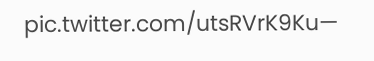pic.twitter.com/utsRVrK9Ku—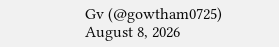Gv (@gowtham0725) August 8, 2026